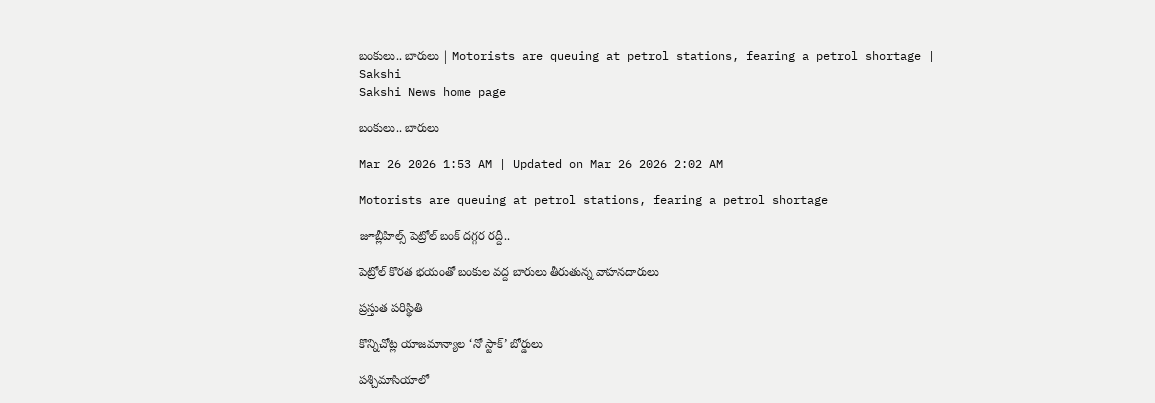బంకులు.. బారులు | Motorists are queuing at petrol stations, fearing a petrol shortage | Sakshi
Sakshi News home page

బంకులు.. బారులు

Mar 26 2026 1:53 AM | Updated on Mar 26 2026 2:02 AM

Motorists are queuing at petrol stations, fearing a petrol shortage

జూబ్లీహిల్స్‌ పెట్రోల్‌ బంక్‌ దగ్గర రద్దీ..

పెట్రోల్‌ కొరత భయంతో బంకుల వద్ద బారులు తీరుతున్న వాహనదారులు

ప్రస్తుత పరిస్థితి

కొన్నిచోట్ల యాజమాన్యాల ‘నో స్టాక్‌’ బోర్డులు

పశ్చిమాసియాలో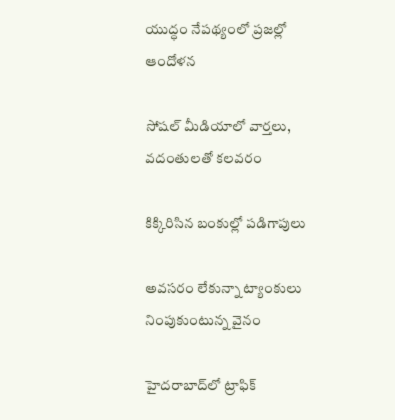యుద్ధం నేపథ్యంలో ప్రజల్లో ఆందోళన

సోషల్‌ మీడియాలో వార్తలు, వదంతులతో కలవరం

కిక్కిరిసిన బంకుల్లో పడిగాపులు

అవసరం లేకున్నా ట్యాంకులు నింపుకుంటున్న వైనం

హైదరాబాద్‌లో ట్రాఫిక్‌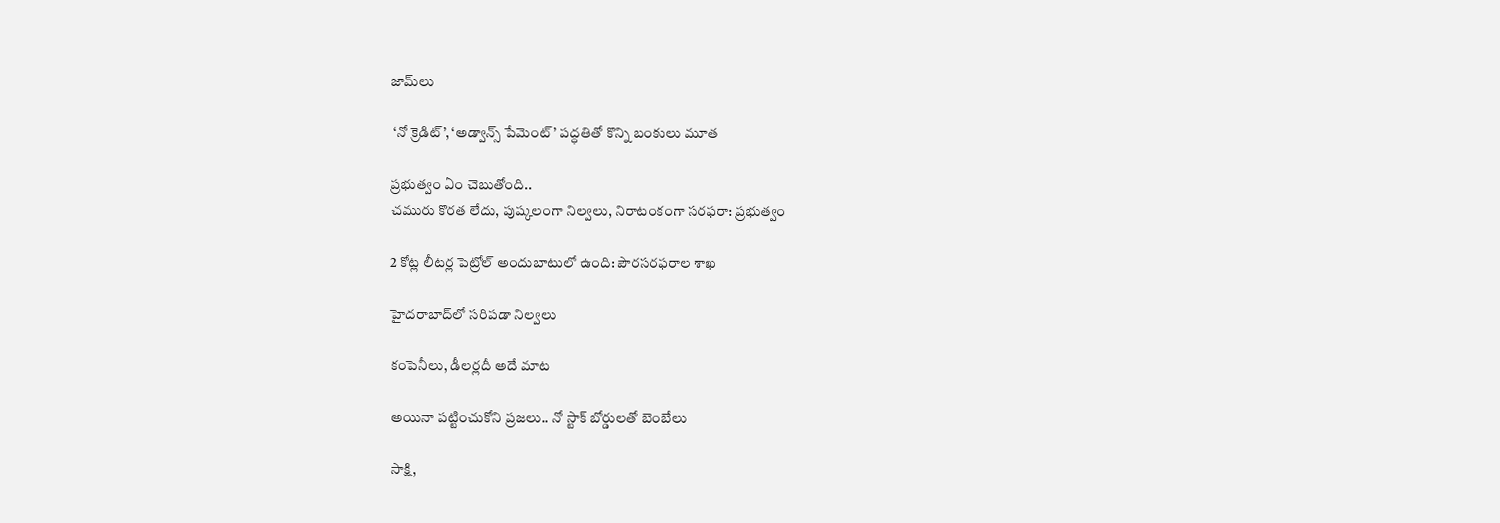జామ్‌లు

 ‘నో క్రెడిట్‌’, ‘అడ్వాన్స్‌ పేమెంట్‌’ పద్ధతితో కొన్ని బంకులు మూత

ప్రభుత్వం ఏం చెబుతోంది..
చమురు కొరత లేదు, పుష్కలంగా నిల్వలు, నిరాటంకంగా సరఫరా: ప్రభుత్వం

2 కోట్ల లీటర్ల పెట్రోల్‌ అందుబాటులో ఉంది: పౌరసరఫరాల శాఖ

హైదరాబాద్‌లో సరిపడా నిల్వలు

కంపెనీలు, డీలర్లదీ అదే మాట

అయినా పట్టించుకోని ప్రజలు.. నో స్టాక్‌ బోర్డులతో బెంబేలు

సాక్షి,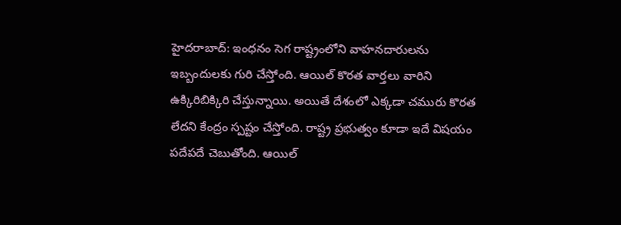హైదరాబాద్‌: ఇంధనం సెగ రాష్ట్రంలోని వాహనదారులను ఇబ్బందులకు గురి చేస్తోంది. ఆయిల్‌ కొరత వార్తలు వారిని ఉక్కిరిబిక్కిరి చేస్తున్నాయి. అయితే దేశంలో ఎక్కడా చమురు కొరత లేదని కేంద్రం స్పష్టం చేస్తోంది. రాష్ట్ర ప్రభుత్వం కూడా ఇదే విషయం పదేపదే చెబుతోంది. ఆయిల్‌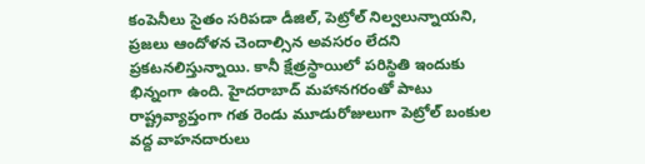కంపెనీలు సైతం సరిపడా డీజిల్, పెట్రోల్‌ నిల్వలున్నాయని, ప్రజలు ఆందోళన చెందాల్సిన అవసరం లేదని ప్రకటనలిస్తున్నాయి. కానీ క్షేత్రస్థాయిలో పరిస్థితి ఇందుకు భిన్నంగా ఉంది. హైదరాబాద్‌ మహానగరంతో పాటు రాష్ట్రవ్యాప్తంగా గత రెండు మూడురోజులుగా పెట్రోల్‌ బంకుల వద్ద వాహనదారులు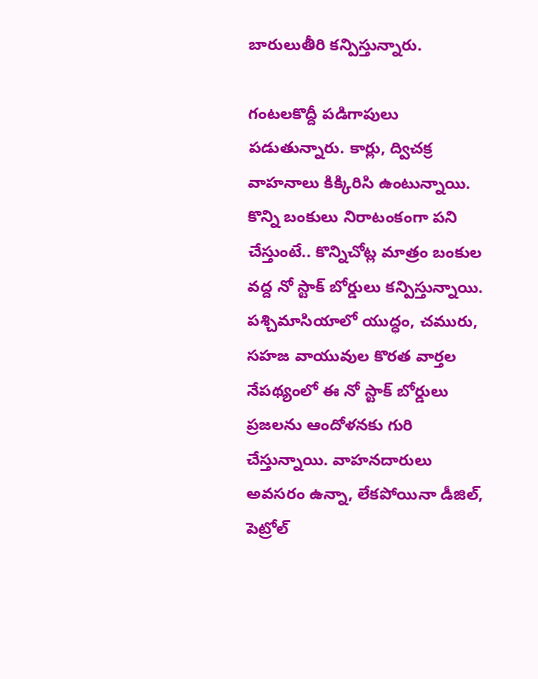బారులుతీరి కన్పిస్తున్నారు.

గంటలకొద్దీ పడిగాపులు పడుతున్నారు. కార్లు, ద్విచక్ర వాహనాలు కిక్కిరిసి ఉంటున్నాయి. కొన్ని బంకులు నిరాటంకంగా పని చేస్తుంటే.. కొన్నిచోట్ల మాత్రం బంకుల వద్ద నో స్టాక్‌ బోర్డులు కన్పిస్తున్నాయి. పశ్చిమాసియాలో యుద్ధం, చమురు, సహజ వాయువుల కొరత వార్తల నేపథ్యంలో ఈ నో స్టాక్‌ బోర్డులు ప్రజలను ఆందోళనకు గురి చేస్తున్నాయి. వాహనదారులు అవసరం ఉన్నా, లేకపోయినా డీజిల్, పెట్రోల్‌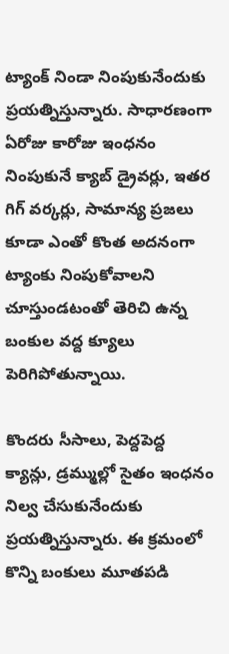ట్యాంక్‌ నిండా నింపుకునేందుకు ప్రయత్నిస్తున్నారు. సాధారణంగా ఏరోజు కారోజు ఇంధనం నింపుకునే క్యాబ్‌ డ్రైవర్లు, ఇతర గిగ్‌ వర్కర్లు, సామాన్య ప్రజలు కూడా ఎంతో కొంత అదనంగా ట్యాంకు నింపుకోవాలని చూస్తుండటంతో తెరిచి ఉన్న బంకుల వద్ద క్యూలు పెరిగిపోతున్నాయి.

కొందరు సీసాలు, పెద్దపెద్ద క్యాన్లు, డ్రమ్ముల్లో సైతం ఇంధనం నిల్వ చేసుకునేందుకు ప్రయత్నిస్తున్నారు. ఈ క్రమంలో కొన్ని బంకులు మూతపడి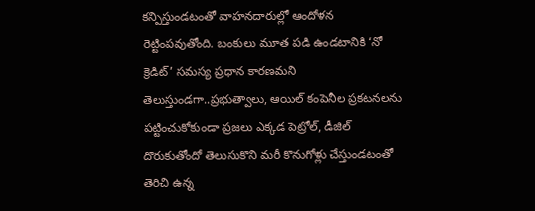కన్పిస్తుండటంతో వాహనదారుల్లో ఆందోళన రెట్టింపవుతోంది. బంకులు మూత పడి ఉండటానికి ‘నో క్రెడిట్‌’ సమస్య ప్రధాన కారణమని తెలుస్తుండగా..ప్రభుత్వాలు, ఆయిల్‌ కంపెనీల ప్రకటనలను పట్టించుకోకుండా ప్రజలు ఎక్కడ పెట్రోల్, డీజిల్‌ దొరుకుతోందో తెలుసుకొని మరీ కొనుగోళ్లు చేస్తుండటంతో తెరిచి ఉన్న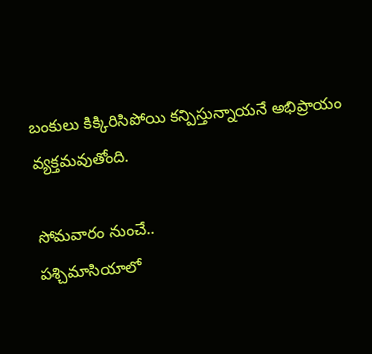బంకులు కిక్కిరిసిపోయి కన్పిస్తున్నాయనే అభిప్రాయం వ్యక్తమవుతోంది.

సోమవారం నుంచే..
పశ్చిమాసియాలో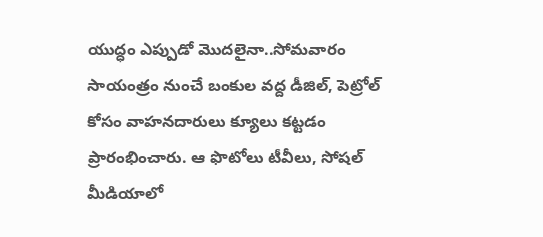యుద్ధం ఎప్పుడో మొదలైనా..సోమవారం సాయంత్రం నుంచే బంకుల వద్ద డీజిల్, పెట్రోల్‌ కోసం వాహనదారులు క్యూలు కట్టడం ప్రారంభించారు. ఆ ఫొటోలు టీవీలు, సోషల్‌ మీడియాలో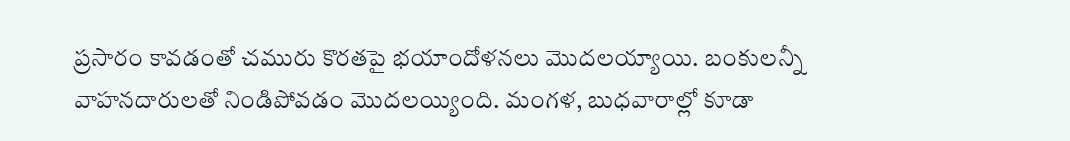ప్రసారం కావడంతో చమురు కొరతపై భయాందోళనలు మొదలయ్యాయి. బంకులన్నీ వాహనదారులతో నిండిపోవడం మొదలయ్యింది. మంగళ, బుధవారాల్లో కూడా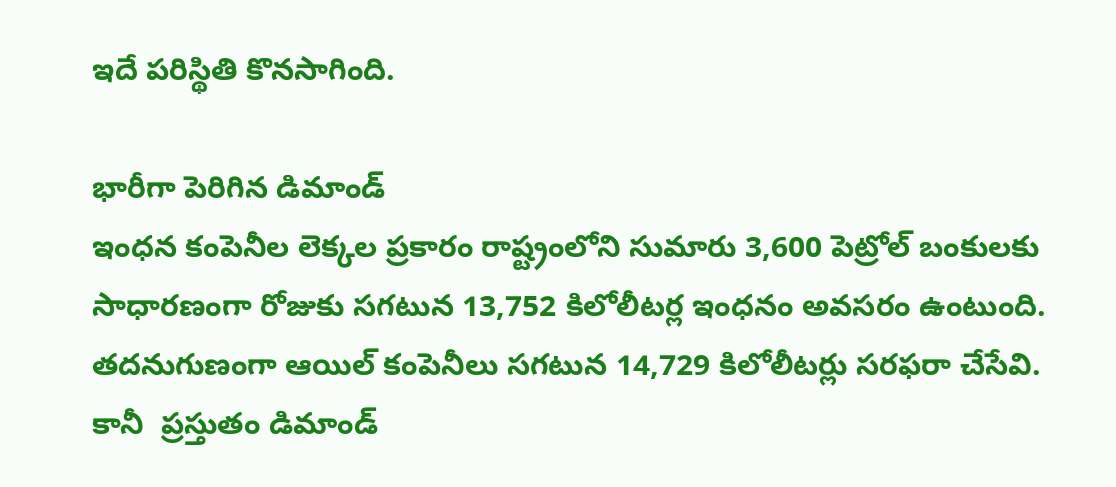ఇదే పరిస్థితి కొనసాగింది.

భారీగా పెరిగిన డిమాండ్‌
ఇంధన కంపెనీల లెక్కల ప్రకారం రాష్ట్రంలోని సుమారు 3,600 పెట్రోల్‌ బంకులకు సాధారణంగా రోజుకు సగటున 13,752 కిలోలీటర్ల ఇంధనం అవసరం ఉంటుంది. తదనుగుణంగా ఆయిల్‌ కంపెనీలు సగటున 14,729 కిలోలీటర్లు సరఫరా చేసేవి. కానీ  ప్రస్తుతం డిమాండ్‌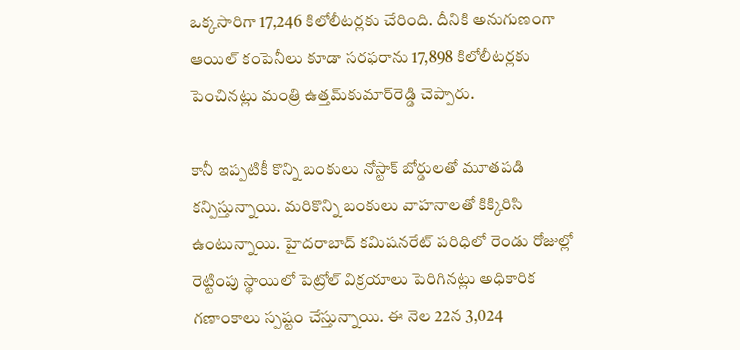ఒక్కసారిగా 17,246 కిలోలీటర్లకు చేరింది. దీనికి అనుగుణంగా ఆయిల్‌ కంపెనీలు కూడా సరఫరాను 17,898 కిలోలీటర్లకు పెంచినట్లు మంత్రి ఉత్తమ్‌కుమార్‌రెడ్డి చెప్పారు.

కానీ ఇప్పటికీ కొన్ని బంకులు నోస్టాక్‌ బోర్డులతో మూతపడి కన్పిస్తున్నాయి. మరికొన్ని బంకులు వాహనాలతో కిక్కిరిసి ఉంటున్నాయి. హైదరాబాద్‌ కమిషనరేట్‌ పరిధిలో రెండు రోజుల్లో రెట్టింపు స్థాయిలో పెట్రోల్‌ విక్రయాలు పెరిగినట్లు అధికారిక గణాంకాలు స్పష్టం చేస్తున్నాయి. ఈ నెల 22న 3,024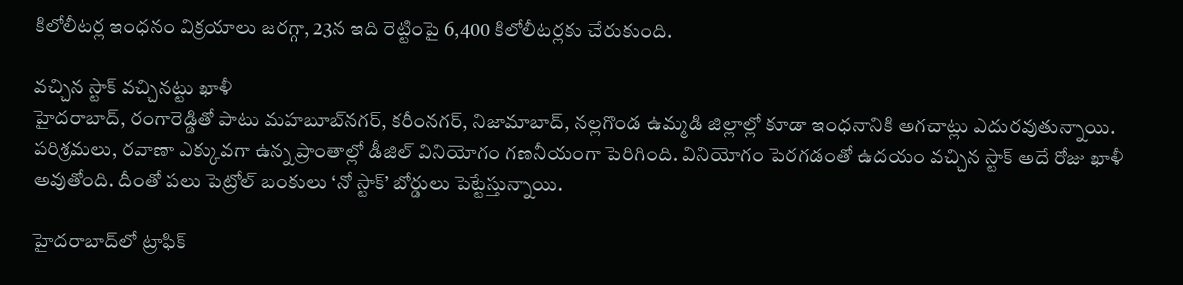కిలోలీటర్ల ఇంధనం విక్రయాలు జరగ్గా, 23న ఇది రెట్టింపై 6,400 కిలోలీటర్లకు చేరుకుంది.

వచ్చిన స్టాక్‌ వచ్చినట్టు ఖాళీ
హైదరాబాద్, రంగారెడ్డితో పాటు మహబూబ్‌నగర్, కరీంనగర్, నిజామాబాద్, నల్లగొండ ఉమ్మడి జిల్లాల్లో కూడా ఇంధనానికి అగచాట్లు ఎదురవుతున్నాయి. పరిశ్రమలు, రవాణా ఎక్కువగా ఉన్న ప్రాంతాల్లో డీజిల్‌ వినియోగం గణనీయంగా పెరిగింది. వినియోగం పెరగడంతో ఉదయం వచ్చిన స్టాక్‌ అదే రోజు ఖాళీ అవుతోంది. దీంతో పలు పెట్రోల్‌ బంకులు ‘నో స్టాక్‌’ బోర్డులు పెట్టేస్తున్నాయి.

హైదరాబాద్‌లో ట్రాఫిక్‌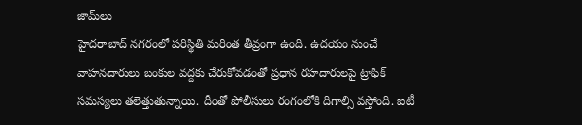జామ్‌లు
హైదరాబాద్‌ నగరంలో పరిస్థితి మరింత తీవ్రంగా ఉంది. ఉదయం నుంచే వాహనదారులు బంకుల వద్దకు చేరుకోవడంతో ప్రధాన రహదారులపై ట్రాఫిక్‌ సమస్యలు తలెత్తుతున్నాయి. దీంతో పోలీసులు రంగంలోకి దిగాల్సి వస్తోంది. ఐటీ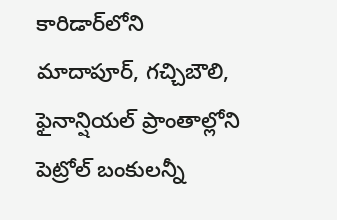కారిడార్‌లోని మాదాపూర్, గచ్చిబౌలి, ఫైనాన్షియల్‌ ప్రాంతాల్లోని పెట్రోల్‌ బంకులన్నీ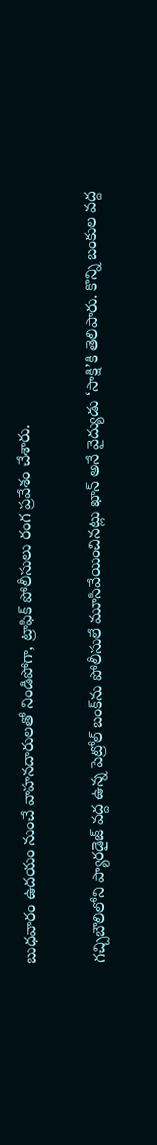బుధవారం ఉదయం నుంచే వాహనదారులతో నిండిపోగా, ట్రాఫిక్‌ పోలీసులు రంగ ప్రవేశం చేశారు.

గచ్చిబౌలిలోని ప్యారడైజ్‌ వద్ద ఉన్న పెట్రోల్‌ బంక్‌ను పోలీసులే మూసివేయించినట్లు ఖాన్‌ అనే వైద్యుడు ‘సాక్షి’కి తెలిపారు. కొన్ని బంకుల వద్ద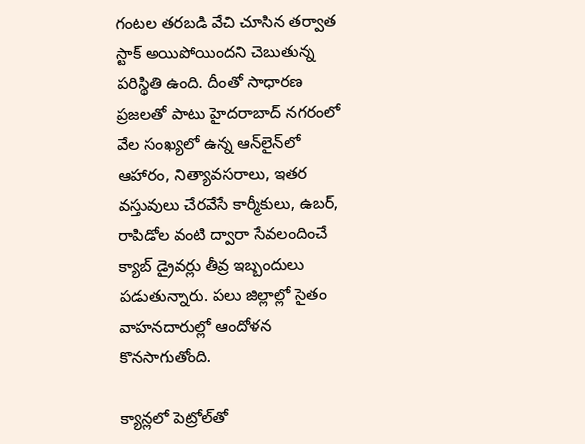గంటల తరబడి వేచి చూసిన తర్వాత స్టాక్‌ అయిపోయిందని చెబుతున్న పరిస్థితి ఉంది. దీంతో సాధారణ ప్రజలతో పాటు హైదరాబాద్‌ నగరంలో వేల సంఖ్యలో ఉన్న ఆన్‌లైన్‌లో ఆహారం, నిత్యావసరాలు, ఇతర వస్తువులు చేరవేసే కార్మీకులు, ఉబర్, రాపిడోల వంటి ద్వారా సేవలందించే క్యాబ్‌ డ్రైవర్లు తీవ్ర ఇబ్బందులు పడుతున్నారు. పలు జిల్లాల్లో సైతం వాహనదారుల్లో ఆందోళన కొనసాగుతోంది.

క్యాన్లలో పెట్రోల్‌తో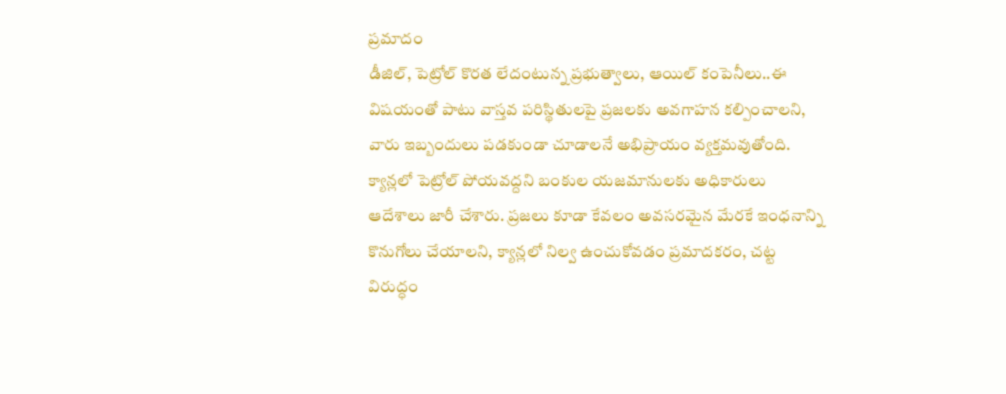ప్రమాదం
డీజిల్, పెట్రోల్‌ కొరత లేదంటున్న ప్రభుత్వాలు, ఆయిల్‌ కంపెనీలు..ఈ విషయంతో పాటు వాస్తవ పరిస్థితులపై ప్రజలకు అవగాహన కల్పించాలని, వారు ఇబ్బందులు పడకుండా చూడాలనే అభిప్రాయం వ్యక్తమవుతోంది. క్యాన్లలో పెట్రోల్‌ పోయవద్దని బంకుల యజమానులకు అధికారులు ఆదేశాలు జారీ చేశారు. ప్రజలు కూడా కేవలం అవసరమైన మేరకే ఇంధనాన్ని కొనుగోలు చేయాలని, క్యాన్లలో నిల్వ ఉంచుకోవడం ప్రమాదకరం, చట్ట విరుద్ధం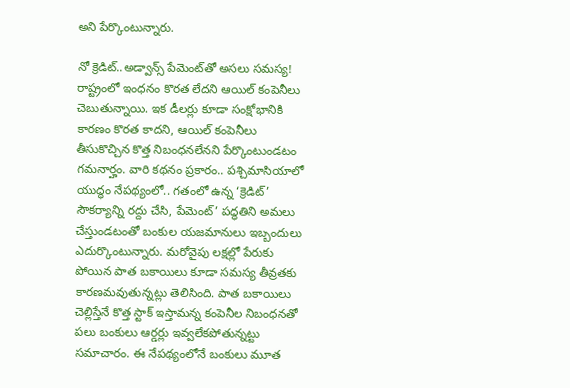అని పేర్కొంటున్నారు.

నో క్రెడిట్‌..అడ్వాన్స్‌ పేమెంట్‌తో అసలు సమస్య!
రాష్ట్రంలో ఇంధనం కొరత లేదని ఆయిల్‌ కంపెనీలు చెబుతున్నాయి. ఇక డీలర్లు కూడా సంక్షోభానికి కారణం కొరత కాదని, ఆయిల్‌ కంపెనీలు తీసుకొచ్చిన కొత్త నిబంధనలేనని పేర్కొంటుండటం గమనార్హం. వారి కథనం ప్రకారం.. పశ్చిమాసియాలో యుద్ధం నేపథ్యంలో.. గతంలో ఉన్న ‘క్రెడిట్‌’ సౌకర్యాన్ని రద్దు చేసి, పేమెంట్‌’ పద్ధతిని అమలు చేస్తుండటంతో బంకుల యజమానులు ఇబ్బందులు ఎదుర్కొంటున్నారు. మరోవైపు లక్షల్లో పేరుకు పోయిన పాత బకాయిలు కూడా సమస్య తీవ్రతకు కారణమవుతున్నట్లు తెలిసింది. పాత బకాయిలు చెల్లిస్తేనే కొత్త స్టాక్‌ ఇస్తామన్న కంపెనీల నిబంధనతో పలు బంకులు ఆర్డర్లు ఇవ్వలేకపోతున్నట్టు సమాచారం. ఈ నేపథ్యంలోనే బంకులు మూత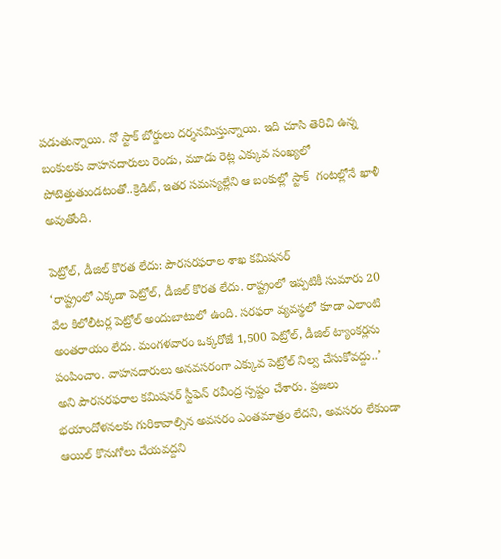పడుతున్నాయి. నో స్టాక్‌ బోర్డులు దర్శనమిస్తున్నాయి. ఇది చూసి తెరిచి ఉన్న బంకులకు వాహనదారులు రెండు, మూడు రెట్ల ఎక్కువ సంఖ్యలో పోటెత్తుతుండటంతో..క్రెడిట్, ఇతర సమస్యల్లేని ఆ బంకుల్లో స్టాక్‌  గంటల్లోనే ఖాళీ అవుతోంది.

పెట్రోల్, డీజిల్‌ కొరత లేదు: పౌరసరఫరాల శాఖ కమిషనర్‌
‘రాష్ట్రంలో ఎక్కడా పెట్రోల్, డీజిల్‌ కొరత లేదు. రాష్ట్రంలో ఇప్పటికీ సుమారు 20 వేల కిలోలీటర్ల పెట్రోల్‌ అందుబాటులో ఉంది. సరఫరా వ్యవస్థలో కూడా ఎలాంటి అంతరాయం లేదు. మంగళవారం ఒక్కరోజే 1,500 పెట్రోల్, డీజిల్‌ ట్యాంకర్లను పంపించాం. వాహనదారులు అనవసరంగా ఎక్కువ పెట్రోల్‌ నిల్వ చేసుకోవద్దు..’ అని పౌరసరఫరాల కమిషనర్‌ స్టీఫెన్‌ రవీంద్ర స్పష్టం చేశారు. ప్రజలు భయాందోళనలకు గురికావాల్సిన అవసరం ఎంతమాత్రం లేదని, అవసరం లేకుండా ఆయిల్‌ కొనుగోలు చేయవద్దని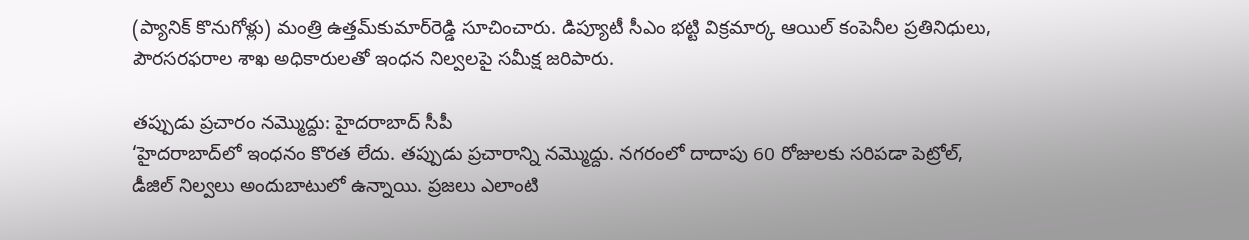(ప్యానిక్‌ కొనుగోళ్లు) మంత్రి ఉత్తమ్‌కుమార్‌రెడ్డి సూచించారు. డిప్యూటీ సీఎం భట్టి విక్రమార్క ఆయిల్‌ కంపెనీల ప్రతినిధులు, పౌరసరఫరాల శాఖ అధికారులతో ఇంధన నిల్వలపై సమీక్ష జరిపారు.

తప్పుడు ప్రచారం నమ్మొద్దు: హైదరాబాద్‌ సీపీ
‘హైదరాబాద్‌లో ఇంధనం కొరత లేదు. తప్పుడు ప్రచారాన్ని నమ్మొద్దు. నగరంలో దాదాపు 60 రోజులకు సరిపడా పెట్రోల్, డీజిల్‌ నిల్వలు అందుబాటులో ఉన్నాయి. ప్రజలు ఎలాంటి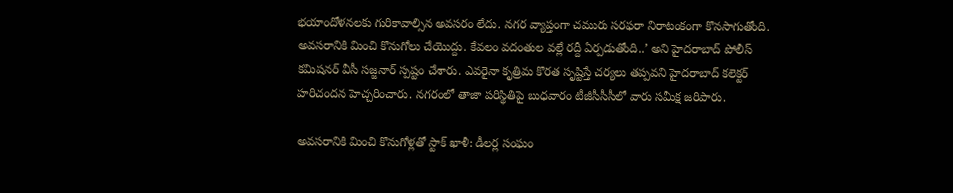భయాందోళనలకు గురికావాల్సిన అవసరం లేదు. నగర వ్యాప్తంగా చమురు సరఫరా నిరాటంకంగా కొనసాగుతోంది. అవసరానికి మించి కొనుగోలు చేయొద్దు. కేవలం వదంతుల వల్లే రద్దీ ఏర్పడుతోంది..’ అని హైదరాబాద్‌ పోలీస్‌ కమిషనర్‌ వీసీ సజ్జనార్‌ స్పష్టం చేశారు. ఎవరైనా కృత్రిమ కొరత సృష్టిస్తే చర్యలు తప్పవని హైదరాబాద్‌ కలెక్టర్‌ హరిచందన హెచ్చరించారు. నగరంలో తాజా పరిస్థితిపై బుధవారం టీజీసీసీసీలో వారు సమీక్ష జరిపారు.

అవసరానికి మించి కొనుగోళ్లతో స్టాక్‌ ఖాళీ: డీలర్ల సంఘం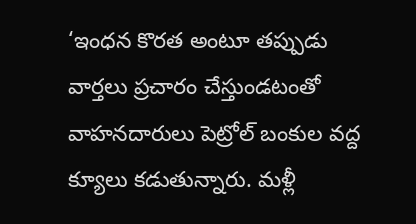‘ఇంధన కొరత అంటూ తప్పుడు వార్తలు ప్రచారం చేస్తుండటంతో వాహనదారులు పెట్రోల్‌ బంకుల వద్ద క్యూలు కడుతున్నారు. మళ్లీ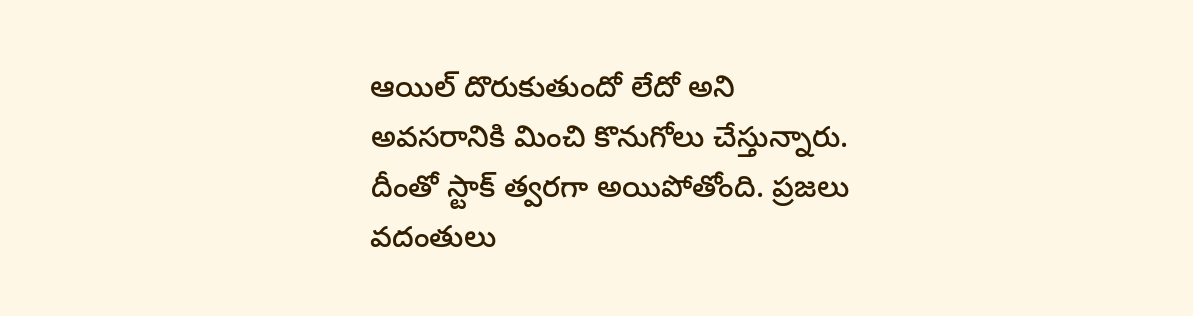ఆయిల్‌ దొరుకుతుందో లేదో అని అవసరానికి మించి కొనుగోలు చేస్తున్నారు. దీంతో స్టాక్‌ త్వరగా అయిపోతోంది. ప్రజలు వదంతులు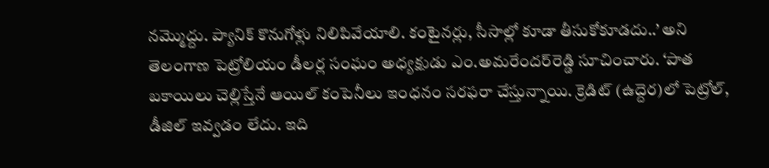నమ్మొద్దు. ప్యానిక్‌ కొనుగోళ్లు నిలిపివేయాలి. కంటైనర్లు, సీసాల్లో కూడా తీసుకోకూడదు..’ అని తెలంగాణ పెట్రోలియం డీలర్ల సంఘం అధ్యక్షుడు ఎం.అమరేందర్‌రెడ్డి సూచించారు. ‘పాత బకాయిలు చెల్లిస్తేనే ఆయిల్‌ కంపెనీలు ఇంధనం సరఫరా చేస్తున్నాయి. క్రెడిట్‌ (ఉద్దెర)లో పెట్రోల్, డీజిల్‌ ఇవ్వడం లేదు. ఇది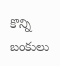కొన్ని బంకులు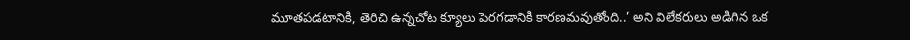మూతపడటానికి, తెరిచి ఉన్నచోట క్యూలు పెరగడానికి కారణమవుతోంది..’ అని విలేకరులు అడిగిన ఒక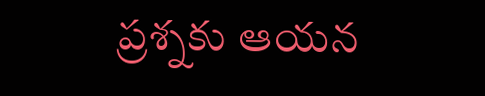ప్రశ్నకు ఆయన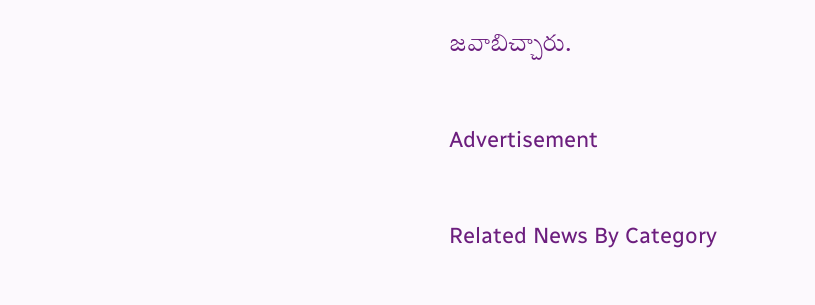జవాబిచ్చారు.

Advertisement

Related News By Category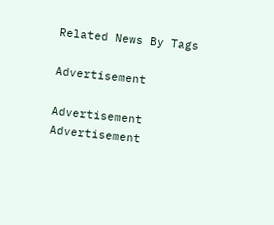Related News By Tags

Advertisement

Advertisement
Advertisement